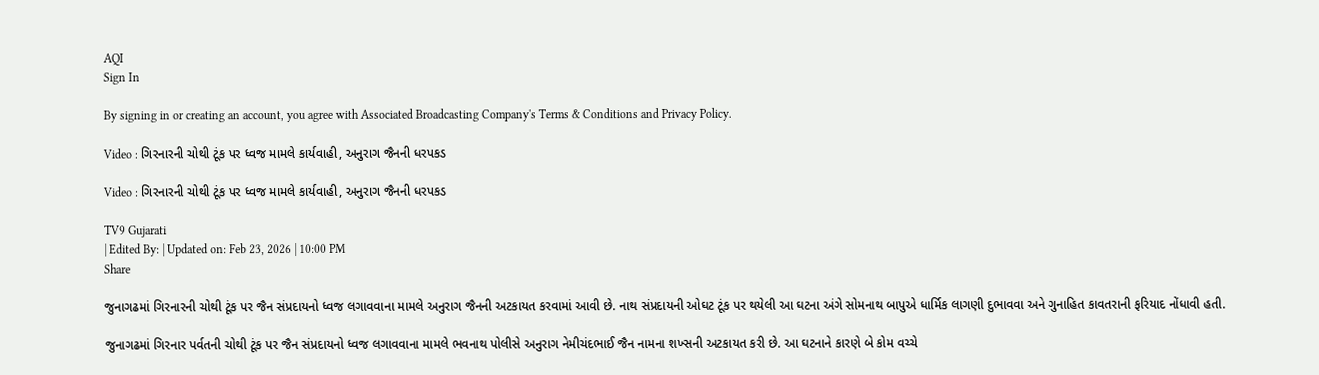AQI
Sign In

By signing in or creating an account, you agree with Associated Broadcasting Company's Terms & Conditions and Privacy Policy.

Video : ગિરનારની ચોથી ટૂંક પર ધ્વજ મામલે કાર્યવાહી, અનુરાગ જૈનની ધરપકડ

Video : ગિરનારની ચોથી ટૂંક પર ધ્વજ મામલે કાર્યવાહી, અનુરાગ જૈનની ધરપકડ

TV9 Gujarati
| Edited By: | Updated on: Feb 23, 2026 | 10:00 PM
Share

જુનાગઢમાં ગિરનારની ચોથી ટૂંક પર જૈન સંપ્રદાયનો ધ્વજ લગાવવાના મામલે અનુરાગ જૈનની અટકાયત કરવામાં આવી છે. નાથ સંપ્રદાયની ઓઘટ ટૂંક પર થયેલી આ ઘટના અંગે સોમનાથ બાપુએ ધાર્મિક લાગણી દુભાવવા અને ગુનાહિત કાવતરાની ફરિયાદ નોંધાવી હતી.

જુનાગઢમાં ગિરનાર પર્વતની ચોથી ટૂંક પર જૈન સંપ્રદાયનો ધ્વજ લગાવવાના મામલે ભવનાથ પોલીસે અનુરાગ નેમીચંદભાઈ જૈન નામના શખ્સની અટકાયત કરી છે. આ ઘટનાને કારણે બે કોમ વચ્ચે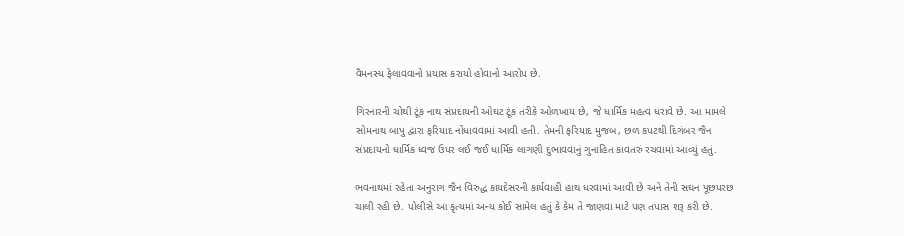વૈમનસ્ય ફેલાવવાનો પ્રયાસ કરાયો હોવાનો આરોપ છે.

ગિરનારની ચોથી ટૂંક નાથ સંપ્રદાયની ઓઘટ ટૂંક તરીકે ઓળખાય છે, જે ધાર્મિક મહત્વ ધરાવે છે. આ મામલે સોમનાથ બાપુ દ્વારા ફરિયાદ નોંધાવવામાં આવી હતી. તેમની ફરિયાદ મુજબ, છળ કપટથી દિગંબર જૈન સંપ્રદાયનો ધાર્મિક ધ્વજ ઉપર લઈ જઈ ધાર્મિક લાગણી દુભાવવાનું ગુનાહિત કાવતરું રચવામાં આવ્યું હતું.

ભવનાથમાં રહેતા અનુરાગ જૈન વિરુદ્ધ કાયદેસરની કાર્યવાહી હાથ ધરવામાં આવી છે અને તેની સઘન પૂછપરછ ચાલી રહી છે. પોલીસે આ કૃત્યમાં અન્ય કોઈ સામેલ હતું કે કેમ તે જાણવા માટે પણ તપાસ શરૂ કરી છે.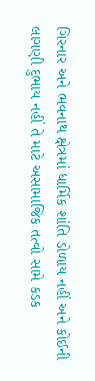ગિરનાર અને ભવનાથ ક્ષેત્રમાં ધાર્મિક શાંતિ ડોળાય નહીં અને કોઈની લાગણી દુભાય નહીં તે માટે અસામાજિક તત્વો સામે કડક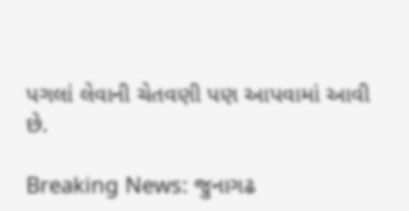પગલાં લેવાની ચેતવણી પણ આપવામાં આવી છે.

Breaking News: જુનાગઢ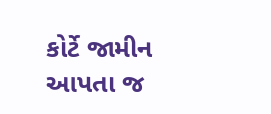કોર્ટે જામીન આપતા જ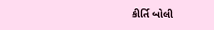કીર્તિ બોલી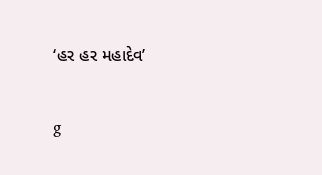‘હર હર મહાદેવ’

g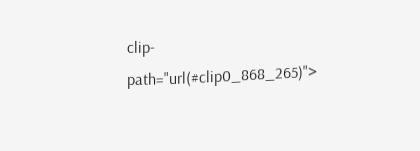clip-path="url(#clip0_868_265)">